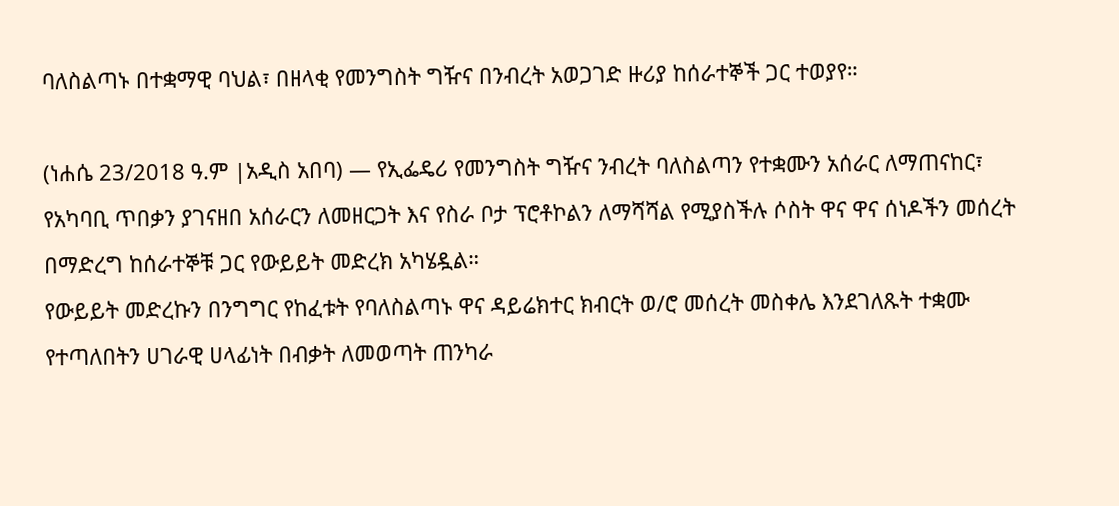ባለስልጣኑ በተቋማዊ ባህል፣ በዘላቂ የመንግስት ግዥና በንብረት አወጋገድ ዙሪያ ከሰራተኞች ጋር ተወያየ።

(ነሐሴ 23/2018 ዓ.ም |አዲስ አበባ) — የኢፌዴሪ የመንግስት ግዥና ንብረት ባለስልጣን የተቋሙን አሰራር ለማጠናከር፣ የአካባቢ ጥበቃን ያገናዘበ አሰራርን ለመዘርጋት እና የስራ ቦታ ፕሮቶኮልን ለማሻሻል የሚያስችሉ ሶስት ዋና ዋና ሰነዶችን መሰረት በማድረግ ከሰራተኞቹ ጋር የውይይት መድረክ አካሄዷል።
የውይይት መድረኩን በንግግር የከፈቱት የባለስልጣኑ ዋና ዳይሬክተር ክብርት ወ/ሮ መሰረት መስቀሌ እንደገለጹት ተቋሙ የተጣለበትን ሀገራዊ ሀላፊነት በብቃት ለመወጣት ጠንካራ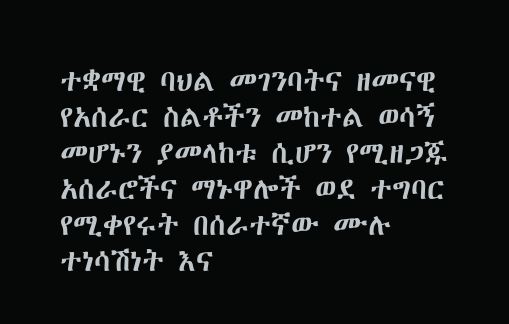ተቋማዊ ባህል መገንባትና ዘመናዊ የአሰራር ስልቶችን መከተል ወሳኝ መሆኑን ያመላከቱ ሲሆን የሚዘጋጁ አሰራሮችና ማኑዋሎች ወደ ተግባር የሚቀየሩት በሰራተኛው ሙሉ ተነሳሽነት እና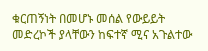ቁርጠኝነት በመሆኑ መሰል የውይይት መድረኮች ያላቸውን ከፍተኛ ሚና አጉልተው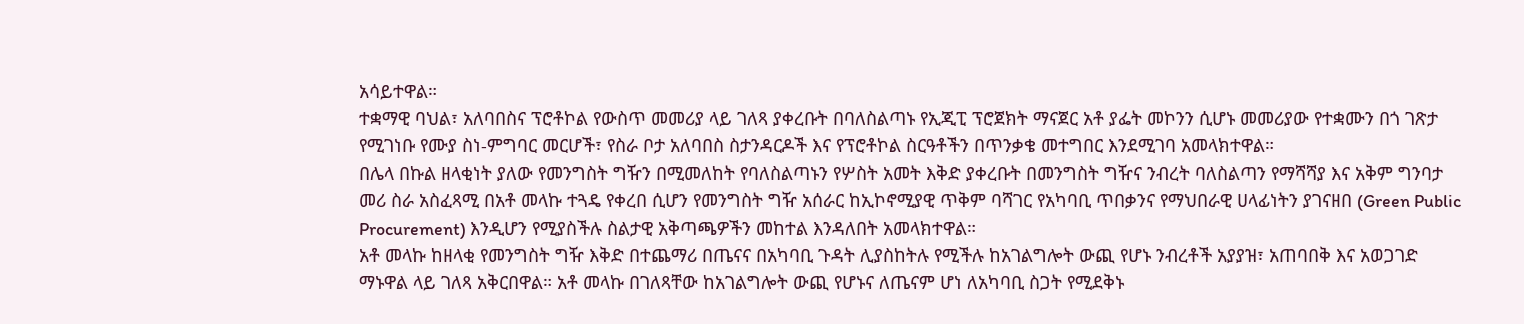አሳይተዋል።
ተቋማዊ ባህል፣ አለባበስና ፕሮቶኮል የውስጥ መመሪያ ላይ ገለጻ ያቀረቡት በባለስልጣኑ የኢጂፒ ፕሮጀክት ማናጀር አቶ ያፌት መኮንን ሲሆኑ መመሪያው የተቋሙን በጎ ገጽታ የሚገነቡ የሙያ ስነ-ምግባር መርሆች፣ የስራ ቦታ አለባበስ ስታንዳርዶች እና የፕሮቶኮል ስርዓቶችን በጥንቃቄ መተግበር እንደሚገባ አመላክተዋል።
በሌላ በኩል ዘላቂነት ያለው የመንግስት ግዥን በሚመለከት የባለስልጣኑን የሦስት አመት እቅድ ያቀረቡት በመንግስት ግዥና ንብረት ባለስልጣን የማሻሻያ እና አቅም ግንባታ መሪ ስራ አስፈጻሚ በአቶ መላኩ ተጓዴ የቀረበ ሲሆን የመንግስት ግዥ አሰራር ከኢኮኖሚያዊ ጥቅም ባሻገር የአካባቢ ጥበቃንና የማህበራዊ ሀላፊነትን ያገናዘበ (Green Public Procurement) እንዲሆን የሚያስችሉ ስልታዊ አቅጣጫዎችን መከተል እንዳለበት አመላክተዋል።
አቶ መላኩ ከዘላቂ የመንግስት ግዥ እቅድ በተጨማሪ በጤናና በአካባቢ ጉዳት ሊያስከትሉ የሚችሉ ከአገልግሎት ውጪ የሆኑ ንብረቶች አያያዝ፣ አጠባበቅ እና አወጋገድ ማኑዋል ላይ ገለጻ አቅርበዋል። አቶ መላኩ በገለጻቸው ከአገልግሎት ውጪ የሆኑና ለጤናም ሆነ ለአካባቢ ስጋት የሚደቅኑ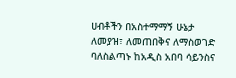ሀብቶችን በአስተማማኝ ሁኔታ ለመያዝ፣ ለመጠበቅና ለማስወገድ ባለስልጣኑ ከአዲስ አበባ ሳይንስና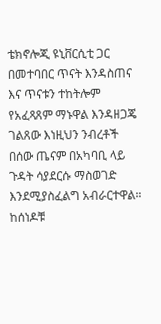ቴክኖሎጂ ዩኒቨርሲቲ ጋር በመተባበር ጥናት እንዳስጠና እና ጥናቱን ተከትሎም የአፈጻጸም ማኑዋል እንዳዘጋጄ ገልጸው እነዚህን ንብረቶች በሰው ጤናም በአካባቢ ላይ ጉዳት ሳያደርሱ ማስወገድ እንደሚያስፈልግ አብራርተዋል።
ከሰነዶቹ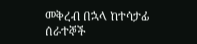መቅረብ በኋላ ከተሳታፊ ሰራተኞች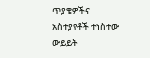ጥያቄዎችና አስተያየቶች ተነስተው ውይይት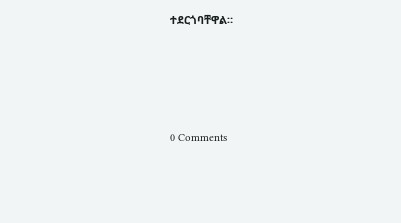ተደርጎባቸዋል።





0 Comments